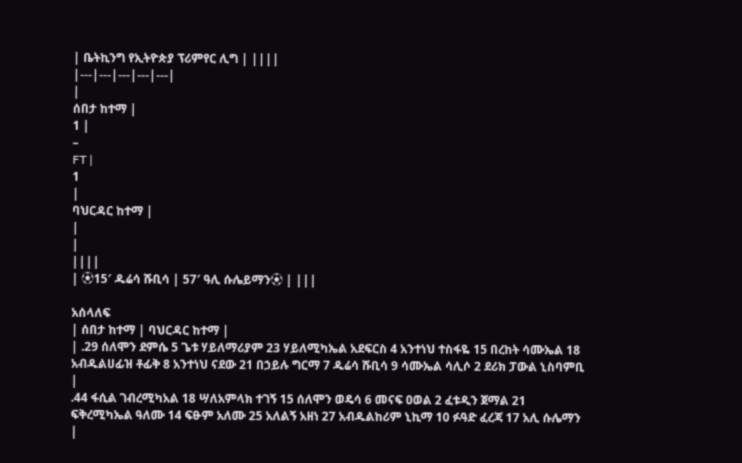| ቤትኪንግ የኢትዮጵያ ፕሪምየር ሊግ | ||||
|---|---|---|---|---|
|
ሰበታ ከተማ |
1 |
–
FT |
1
|
ባህርዳር ከተማ |
|
|
||||
| ⚽15′ ዱሬሳ ሹቢሳ | 57′ ዓሊ ሱሌይማን⚽ | |||

አሰላለፍ
| ሰበታ ከተማ | ባህርዳር ከተማ |
| .29 ሰለሞን ደምሴ 5 ጌቱ ሃይለማሪያም 23 ሃይለሚካኤል አደፍርስ 4 አንተነህ ተስፋዬ 15 በረከት ሳሙኤል 18 አብዱልሀፊዝ ቶፊቅ 8 አንተነህ ናደው 21 በኃይሉ ግርማ 7 ዱሬሳ ሹቢሳ 9 ሳሙኤል ሳሊሶ 2 ደሪክ ፓውል ኒስባምቢ |
.44 ፋሲል ገብረሚካአል 18 ሣለአምላክ ተገኝ 15 ሰለሞን ወዴሳ 6 መናፍ ዐወል 2 ፈቱዲን ጀማል 21 ፍቅረሚካኤል ዓለሙ 14 ፍፁም አለሙ 25 አለልኝ አዘነ 27 አብዱልከሪም ኒኪማ 10 ፉዓድ ፈረጃ 17 አሊ ሱሌማን |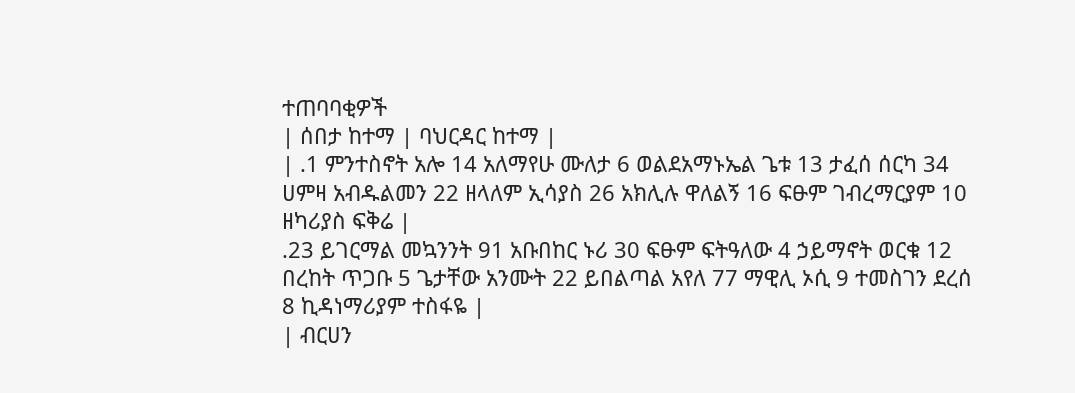ተጠባባቂዎች
| ሰበታ ከተማ | ባህርዳር ከተማ |
| .1 ምንተስኖት አሎ 14 አለማየሁ ሙለታ 6 ወልደአማኑኤል ጌቱ 13 ታፈሰ ሰርካ 34 ሀምዛ አብዱልመን 22 ዘላለም ኢሳያስ 26 አክሊሉ ዋለልኝ 16 ፍፁም ገብረማርያም 10 ዘካሪያስ ፍቅሬ |
.23 ይገርማል መኳንንት 91 አቡበከር ኑሪ 30 ፍፁም ፍትዓለው 4 ኃይማኖት ወርቁ 12 በረከት ጥጋቡ 5 ጌታቸው አንሙት 22 ይበልጣል አየለ 77 ማዊሊ ኦሲ 9 ተመስገን ደረሰ 8 ኪዳነማሪያም ተስፋዬ |
| ብርሀን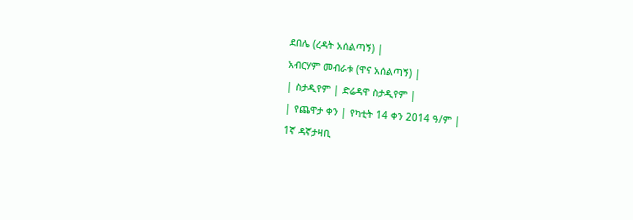ደበሌ (ረዳት አሰልጣኝ) |
አብርሃም መብራቱ (ዋና አሰልጣኝ) |
| ስታዲየም | ድሬዳዋ ስታዲየም |
| የጨዋታ ቀን | የካቲት 14 ቀን 2014 ዓ/ም |
1ኛ ዳኛታዛቢ